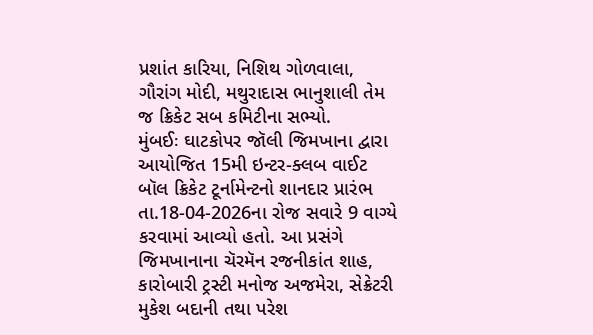પ્રશાંત કારિયા, નિશિથ ગોળવાલા, ગૌરાંગ મોદી, મથુરાદાસ ભાનુશાલી તેમ જ ક્રિકેટ સબ કમિટીના સભ્યો.
મુંબઈઃ ઘાટકોપર જૉલી જિમખાના દ્વારા આયોજિત 15મી ઇન્ટર-ક્લબ વાઈટ બૉલ ક્રિકેટ ટૂર્નામેન્ટનો શાનદાર પ્રારંભ તા.18-04-2026ના રોજ સવારે 9 વાગ્યે કરવામાં આવ્યો હતો. આ પ્રસંગે જિમખાનાના ચૅરમૅન રજનીકાંત શાહ, કારોબારી ટ્રસ્ટી મનોજ અજમેરા, સેક્રેટરી મુકેશ બદાની તથા પરેશ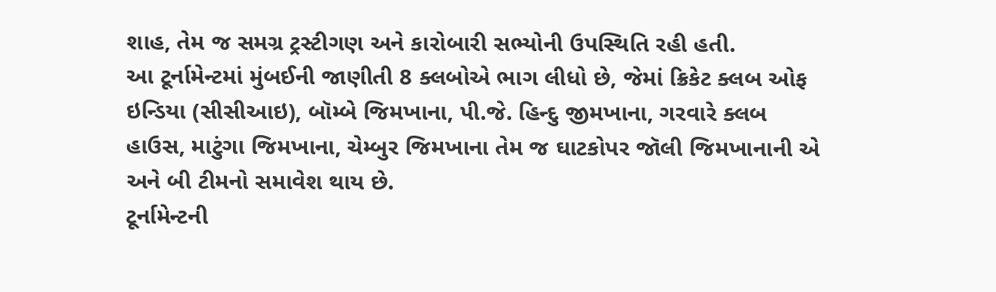શાહ, તેમ જ સમગ્ર ટ્રસ્ટીગણ અને કારોબારી સભ્યોની ઉપસ્થિતિ રહી હતી.
આ ટૂર્નામેન્ટમાં મુંબઈની જાણીતી 8 ક્લબોએ ભાગ લીધો છે, જેમાં ક્રિકેટ ક્લબ ઓફ ઇન્ડિયા (સીસીઆઇ), બૉમ્બે જિમખાના, પી.જે. હિન્દુ જીમખાના, ગરવારે ક્લબ હાઉસ, માટુંગા જિમખાના, ચેમ્બુર જિમખાના તેમ જ ઘાટકોપર જૉલી જિમખાનાની એ અને બી ટીમનો સમાવેશ થાય છે.
ટૂર્નામેન્ટની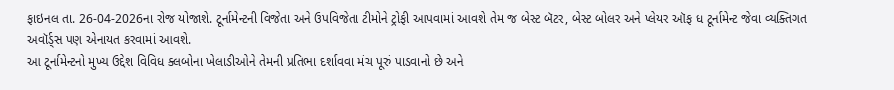ફાઇનલ તા. 26-04-2026ના રોજ યોજાશે. ટૂર્નામેન્ટની વિજેતા અને ઉપવિજેતા ટીમોને ટ્રોફી આપવામાં આવશે તેમ જ બેસ્ટ બૅટર, બેસ્ટ બોલર અને પ્લેયર ઑફ ધ ટૂર્નામેન્ટ જેવા વ્યક્તિગત અવૉર્ડ્સ પણ એનાયત કરવામાં આવશે.
આ ટૂર્નામેન્ટનો મુખ્ય ઉદ્દેશ વિવિધ ક્લબોના ખેલાડીઓને તેમની પ્રતિભા દર્શાવવા મંચ પૂરું પાડવાનો છે અને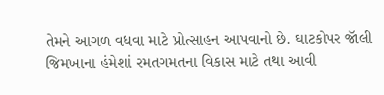તેમને આગળ વધવા માટે પ્રોત્સાહન આપવાનો છે. ઘાટકોપર જૉલી જિમખાના હંમેશાં રમતગમતના વિકાસ માટે તથા આવી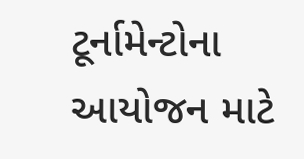ટૂર્નામેન્ટોના આયોજન માટે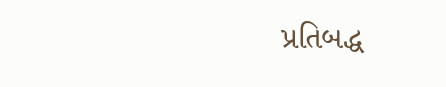પ્રતિબદ્ધ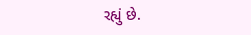રહ્યું છે.